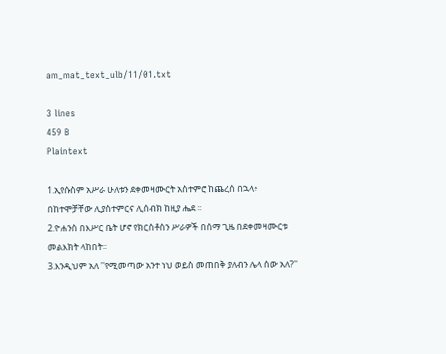am_mat_text_ulb/11/01.txt

3 lines
459 B
Plaintext

1.ኢየሱስም አሥራ ሁለቱን ደቀመዛሙርት አስተምሮ ከጨረሰ በኋላ፥ በከተሞቻቸው ሊያስተምርና ሊሰብክ ከዚያ ሔደ ፡፡
2.ዮሐንስ በእሥር ቤት ሆኖ የክርስቶስን ሥራዎች በሰማ ጊዜ በደቀመዛሙርቱ መልእክት ላከበት፡፡
3.እንዲህም አለ ''የሚመጣው አንተ ነህ ወይስ መጠበቅ ያለብን ሌላ ሰው አለ?''